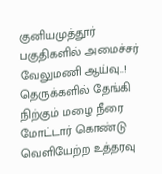குனியமுத்தூர் பகுதிகளில் அமைச்சர் வேலுமணி ஆய்வு..! தெருக்களில் தேங்கி நிற்கும் மழை நீரை மோட்டார் கொண்டு வெளியேற்ற உத்தரவு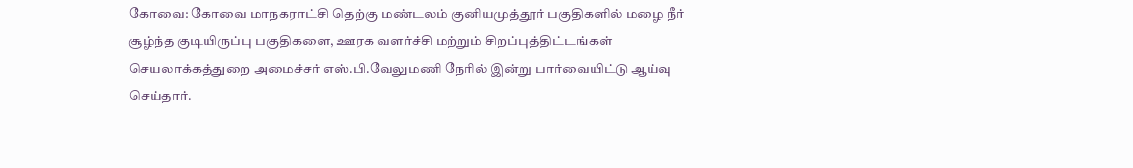கோவை: கோவை மாநகராட்சி தெற்கு மண்டலம்‌ குனியமுத்தூர்‌ பகுதிகளில்‌ மழை நீர்‌ சூழ்ந்த குடியிருப்பு பகுதிகளை, ஊரக வளர்ச்சி மற்றும்‌ சிறப்புத்திட்டங்கள்‌ செயலாக்கத்துறை அமைச்சர்‌ எஸ்‌.பி.வேலுமணி நேரில்‌ இன்று பார்வையிட்டு ஆய்வு செய்தார்.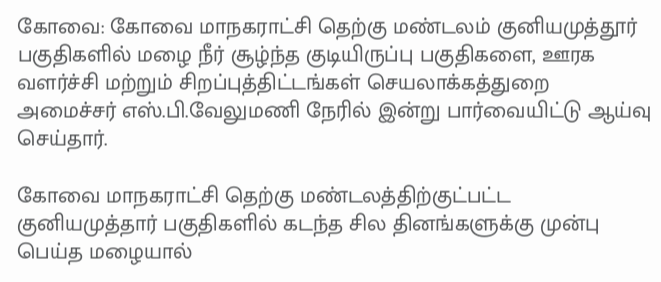கோவை: கோவை மாநகராட்சி தெற்கு மண்டலம்‌ குனியமுத்தூர்‌ பகுதிகளில்‌ மழை நீர்‌ சூழ்ந்த குடியிருப்பு பகுதிகளை, ஊரக வளர்ச்சி மற்றும்‌ சிறப்புத்திட்டங்கள்‌ செயலாக்கத்துறை அமைச்சர்‌ எஸ்‌.பி.வேலுமணி நேரில்‌ இன்று பார்வையிட்டு ஆய்வு செய்தார்.

கோவை மாநகராட்சி தெற்கு மண்டலத்திற்குட்பட்ட குனியமுத்தார்‌ பகுதிகளில்‌ கடந்த சில தினங்களுக்கு முன்பு பெய்த மழையால்‌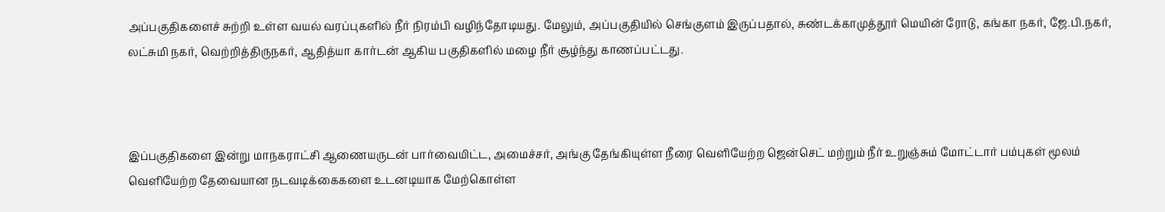அப்பகுதிகளைச்‌ சுற்றி உள்ள வயல்‌ வரப்புகளில்‌ நீர் நிரம்பி வழிந்தோடியது‌‌. மேலும், அப்பகுதியில்‌‌ செங்குளம் இருப்பதால், சுண்டக்காமுத்தூர்‌ மெயின்‌ ரோடு, கங்கா நகர்‌, ஜே.பி.நகர்‌, லட்சுமி நகர்‌, வெற்றித்திருநகர்‌, ஆதித்யா கார்டன்‌ ஆகிய பகுதிகளில்‌ மழை நீர் சூழ்ந்து காணப்பட்டது.



இப்பகுதிகளை இன்று மாநகராட்சி ஆணையருடன் பார்வையிட்ட, அமைச்சர், அங்கு‌ தேங்கியுள்ள நீரை வெளியேற்ற ஜென்செட் மற்றும் நீர் உறுஞ்சும்‌ மோட்டார்‌ பம்புகள்‌ மூலம்‌ வெளியேற்ற தேவையான நடவடிக்கைகளை உடனடியாக மேற்கொள்ள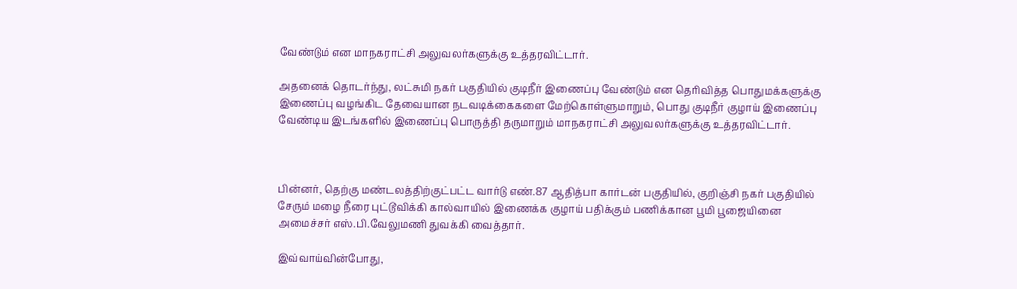வேண்டும்‌ என மாநகராட்சி அலுவலர்களுக்கு உத்தரவிட்டார்.

அதனைக்‌ தொடர்ந்து, லட்சுமி நகர்‌ பகுதியில்‌ குடிநீர் இணைப்பு வேண்டும்‌ என தெரிவித்த பொதுமக்களுக்கு இணைப்பு வழங்கிட தேவையான நடவடிக்கைகளை மேற்கொள்ளுமாறும்‌, பொது குடிநீர் குழாய்‌ இணைப்பு வேண்டிய இடங்களில்‌ இணைப்பு பொருத்தி தருமாறும்‌ மாநகராட்சி அலுவலர்களுக்கு உத்தரவிட்டார்.



பின்னர்‌, தெற்கு மண்டலத்திற்குட்பட்ட வார்டு எண்‌.87 ஆதித்பா கார்டன்‌ பகுதியில்‌, குறிஞ்சி நகர்‌ பகுதியில் சேரும் மழை நீரை புட்டூவிக்கி கால்வாயில்‌ இணைக்க குழாய்‌ பதிக்கும்‌ பணிக்கான பூமி பூஜையினை அமைச்சர்‌ எஸ்‌.பி.வேலுமணி துவக்கி வைத்தார்.

இவ்வாய்வின்போது,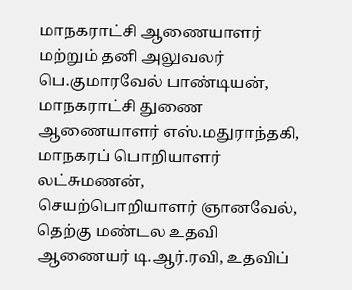மாநகராட்சி ஆணையாளர்‌ மற்றும்‌ தனி அலுவலர்‌ பெ.குமாரவேல்‌ பாண்டியன்‌, மாநகராட்சி துணை ஆணையாளர்‌ எஸ்‌.மதுராந்தகி, மாநகரப்‌ பொறியாளர்‌ லட்சுமணன்‌, செயற்பொறியாளர்‌ ஞானவேல்‌, தெற்கு மண்டல உதவி ஆணையர்‌ டி.ஆர்‌.ரவி, உதவிப்‌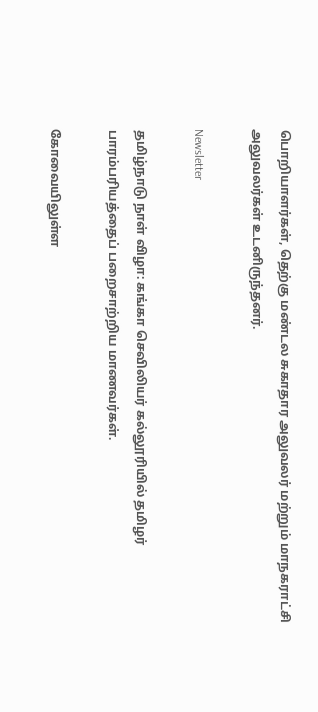பொறியாளர்கள்‌, தெற்கு மண்டல சுகாதார அலுவலர்‌ மற்றும்‌ மாநகராட்சி அலுவலர்கள்‌ உடனிருந்தனர்‌.

Newsletter

தமிழ்நாடு நாள் விழா: கங்கா செவிலியர் கல்லூரியில் தமிழர் பாரம்பரியத்தைப் பறைசாற்றிய மாணவர்கள்.

கோவையிலுள்ள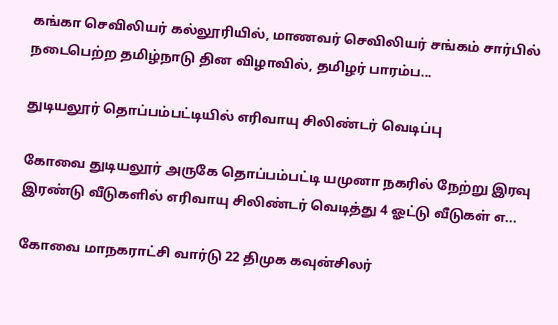கங்கா செவிலியர் கல்லூரியில், மாணவர் செவிலியர் சங்கம் சார்பில் நடைபெற்ற தமிழ்நாடு தின விழாவில், தமிழர் பாரம்ப...

துடியலூர் தொப்பம்பட்டியில் எரிவாயு சிலிண்டர் வெடிப்பு

கோவை துடியலூர் அருகே தொப்பம்பட்டி யமுனா நகரில் நேற்று இரவு இரண்டு வீடுகளில் எரிவாயு சிலிண்டர் வெடித்து 4 ஓட்டு வீடுகள் எ...

கோவை மாநகராட்சி வார்டு 22 திமுக கவுன்சிலர்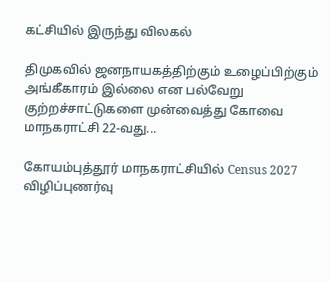கட்சியில் இருந்து விலகல்

திமுகவில் ஜனநாயகத்திற்கும் உழைப்பிற்கும் அங்கீகாரம் இல்லை என பல்வேறு குற்றச்சாட்டுகளை முன்வைத்து கோவை மாநகராட்சி 22-வது...

கோயம்புத்தூர் மாநகராட்சியில் Census 2027 விழிப்புணர்வு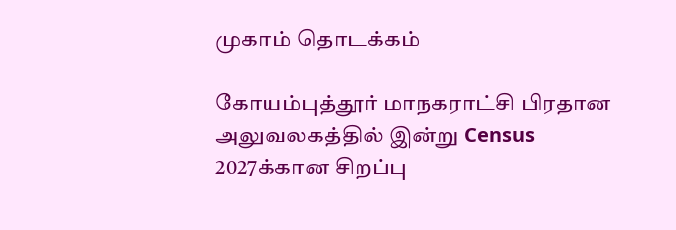முகாம் தொடக்கம்

கோயம்புத்தூர் மாநகராட்சி பிரதான அலுவலகத்தில் இன்று Census 2027க்கான சிறப்பு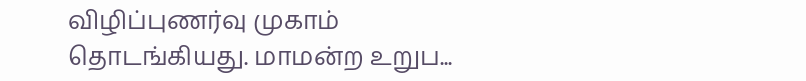விழிப்புணர்வு முகாம் தொடங்கியது. மாமன்ற உறுப...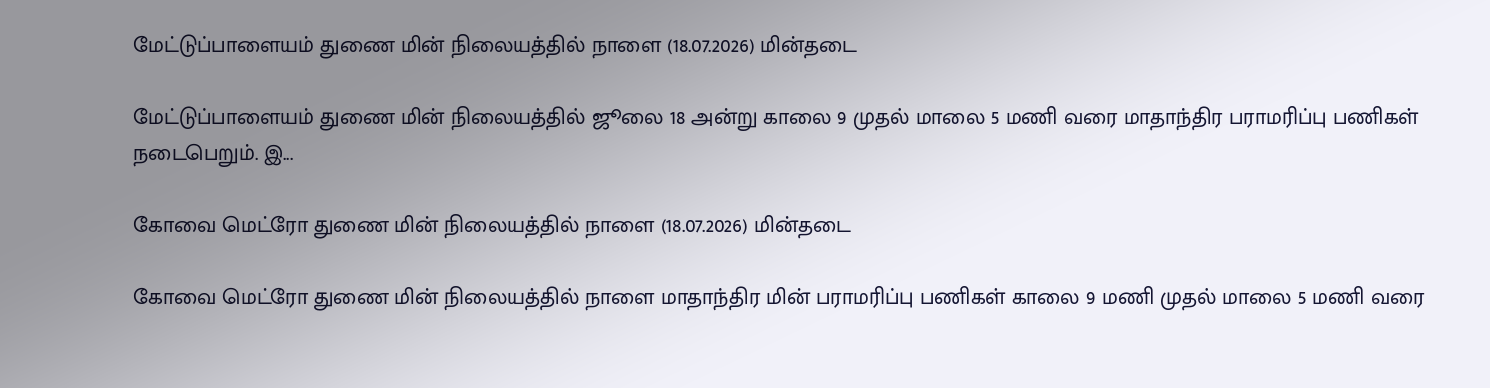மேட்டுப்பாளையம் துணை மின் நிலையத்தில் நாளை (18.07.2026) மின்தடை

மேட்டுப்பாளையம் துணை மின் நிலையத்தில் ஜூலை 18 அன்று காலை 9 முதல் மாலை 5 மணி வரை மாதாந்திர பராமரிப்பு பணிகள் நடைபெறும். இ...

கோவை மெட்ரோ துணை மின் நிலையத்தில் நாளை (18.07.2026) மின்தடை

கோவை மெட்ரோ துணை மின் நிலையத்தில் நாளை மாதாந்திர மின் பராமரிப்பு பணிகள் காலை 9 மணி முதல் மாலை 5 மணி வரை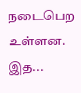நடைபெற உள்ளன. இத...